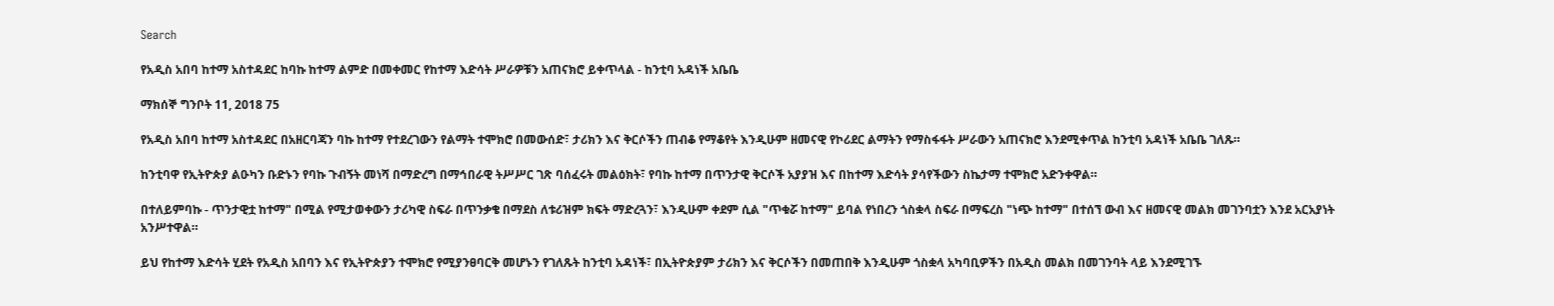Search

የአዲስ አበባ ከተማ አስተዳደር ከባኩ ከተማ ልምድ በመቀመር የከተማ እድሳት ሥራዎቹን አጠናክሮ ይቀጥላል - ከንቲባ አዳነች አቤቤ

ማክሰኞ ግንቦት 11, 2018 75

የአዲስ አበባ ከተማ አስተዳደር በአዘርባጃን ባኩ ከተማ የተደረገውን የልማት ተሞክሮ በመውሰድ፣ ታሪክን እና ቅርሶችን ጠብቆ የማቆየት እንዲሁም ዘመናዊ የኮሪደር ልማትን የማስፋፋት ሥራውን አጠናክሮ እንደሚቀጥል ከንቲባ አዳነች አቤቤ ገለጹ።

ከንቲባዋ የኢትዮጵያ ልዑካን ቡድኑን የባኩ ጉብኝት መነሻ በማድረግ በማኅበራዊ ትሥሥር ገጽ ባሰፈሩት መልዕክት፣ የባኩ ከተማ በጥንታዊ ቅርሶች አያያዝ እና በከተማ እድሳት ያሳየችውን ስኬታማ ተሞክሮ አድንቀዋል።

በተለይምባኩ - ጥንታዊቷ ከተማ" በሚል የሚታወቀውን ታሪካዊ ስፍራ በጥንቃቄ በማደስ ለቱሪዝም ክፍት ማድረጓን፣ እንዲሁም ቀደም ሲል "ጥቁሯ ከተማ" ይባል የነበረን ጎስቋላ ስፍራ በማፍረስ "ነጭ ከተማ" በተሰኘ ውብ እና ዘመናዊ መልክ መገንባቷን እንደ አርአያነት አንሥተዋል።

ይህ የከተማ እድሳት ሂደት የአዲስ አበባን እና የኢትዮጵያን ተሞክሮ የሚያንፀባርቅ መሆኑን የገለጹት ከንቲባ አዳነች፣ በኢትዮጵያም ታሪክን እና ቅርሶችን በመጠበቅ እንዲሁም ጎስቋላ አካባቢዎችን በአዲስ መልክ በመገንባት ላይ እንደሚገኙ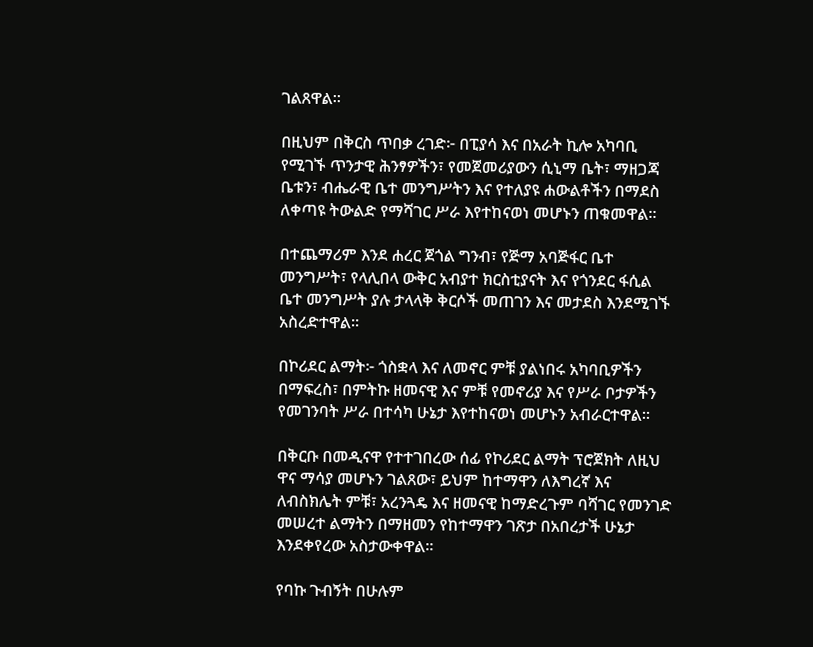ገልጸዋል።

በዚህም በቅርስ ጥበቃ ረገድ፦ በፒያሳ እና በአራት ኪሎ አካባቢ የሚገኙ ጥንታዊ ሕንፃዎችን፣ የመጀመሪያውን ሲኒማ ቤት፣ ማዘጋጃ ቤቱን፣ ብሔራዊ ቤተ መንግሥትን እና የተለያዩ ሐውልቶችን በማደስ ለቀጣዩ ትውልድ የማሻገር ሥራ እየተከናወነ መሆኑን ጠቁመዋል።

በተጨማሪም እንደ ሐረር ጀጎል ግንብ፣ የጅማ አባጅፋር ቤተ መንግሥት፣ የላሊበላ ውቅር አብያተ ክርስቲያናት እና የጎንደር ፋሲል ቤተ መንግሥት ያሉ ታላላቅ ቅርሶች መጠገን እና መታደስ እንደሚገኙ አስረድተዋል።

በኮሪደር ልማት፦ ጎስቋላ እና ለመኖር ምቹ ያልነበሩ አካባቢዎችን በማፍረስ፣ በምትኩ ዘመናዊ እና ምቹ የመኖሪያ እና የሥራ ቦታዎችን የመገንባት ሥራ በተሳካ ሁኔታ እየተከናወነ መሆኑን አብራርተዋል።

በቅርቡ በመዲናዋ የተተገበረው ሰፊ የኮሪደር ልማት ፕሮጀክት ለዚህ ዋና ማሳያ መሆኑን ገልጸው፣ ይህም ከተማዋን ለእግረኛ እና ለብስክሌት ምቹ፣ አረንጓዴ እና ዘመናዊ ከማድረጉም ባሻገር የመንገድ መሠረተ ልማትን በማዘመን የከተማዋን ገጽታ በአበረታች ሁኔታ እንደቀየረው አስታውቀዋል።

የባኩ ጉብኝት በሁሉም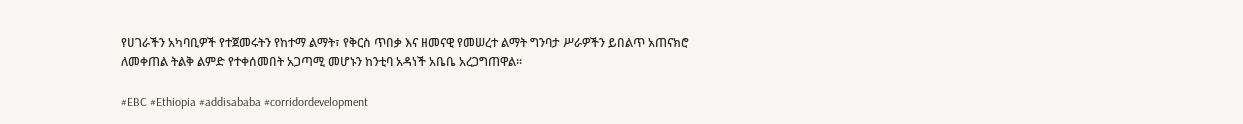የሀገራችን አካባቢዎች የተጀመሩትን የከተማ ልማት፣ የቅርስ ጥበቃ እና ዘመናዊ የመሠረተ ልማት ግንባታ ሥራዎችን ይበልጥ አጠናክሮ ለመቀጠል ትልቅ ልምድ የተቀሰመበት አጋጣሚ መሆኑን ከንቲባ አዳነች አቤቤ አረጋግጠዋል።

#EBC #Ethiopia #addisababa #corridordevelopment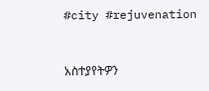#city #rejuvenation



አስተያየትዎን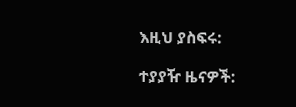እዚህ ያስፍሩ:

ተያያዥ ዜናዎች: